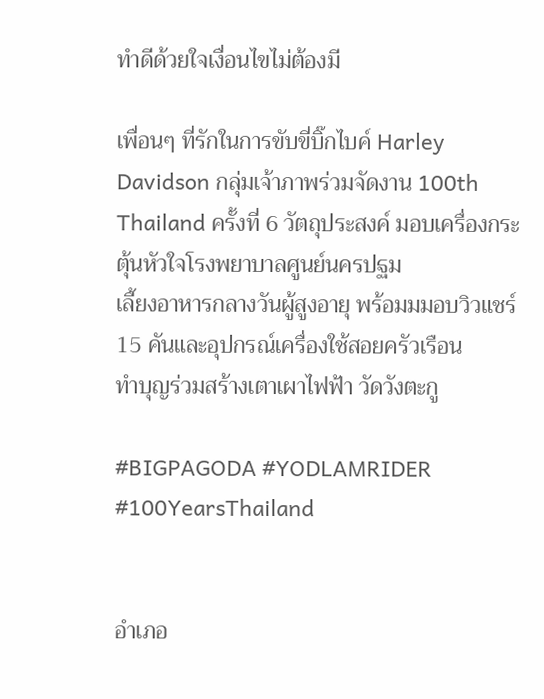ทำดีด้วยใจเงื่อนไขไม่ต้องมี

เพื่อนๆ ที่รักในการขับขี่บิ๊กไบค์ Harley Davidson กลุ่มเจ้าภาพร่วมจัดงาน 100th Thailand ครั้งที่ 6 วัตถุประสงค์ มอบเครื่องกระตุ้นหัวใจโรงพยาบาลศูนย์นครปฐม
เลี้ยงอาหารกลางวันผู้สูงอายุ พร้อมมมอบวิวแชร์15 คันและอุปกรณ์เครื่องใช้สอยครัวเรือน
ทำบุญร่วมสร้างเตาเผาไฟฟ้า วัดวังตะกู

#BIGPAGODA #YODLAMRIDER #100YearsThailand


อำเภอ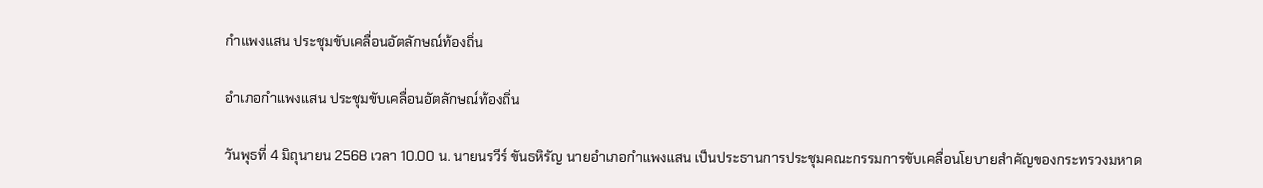กำแพงแสน ประชุมขับเคลื่อนอัตลักษณ์ท้องถิ่น

อำเภอกำแพงแสน ประชุมขับเคลื่อนอัตลักษณ์ท้องถิ่น

วันพุธที่ 4 มิถุนายน 2568 เวลา 10.00 น. นายนรวีร์ ขันธหิรัญ นายอำเภอกำแพงแสน เป็นประธานการประชุมคณะกรรมการขับเคลื่อนโยบายสำคัญของกระทรวงมหาด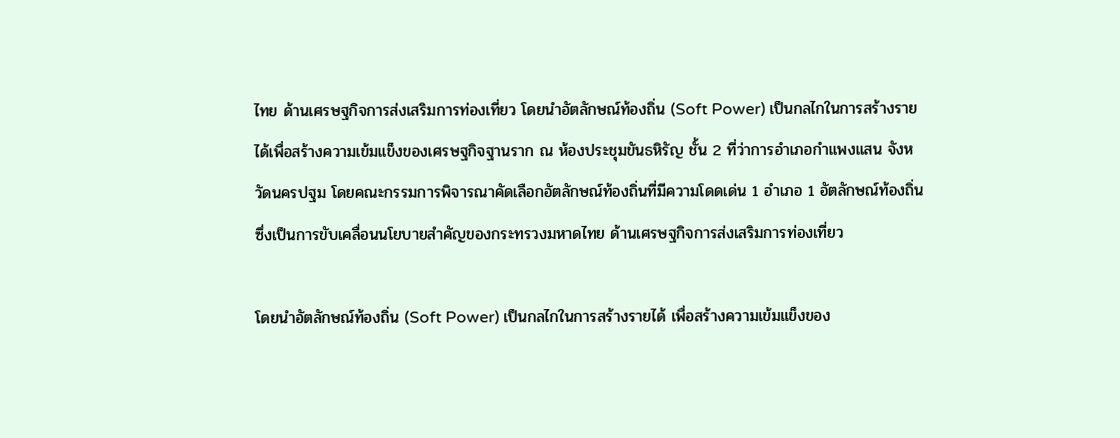ไทย ด้านเศรษฐกิจการส่งเสริมการท่องเที่ยว โดยนำอัตลักษณ์ท้องถิ่น (Soft Power) เป็นกลไกในการสร้างรายได้เพื่อสร้างความเข้มแข็งของเศรษฐกิจฐานราก ณ ห้องประชุมขันธหิรัญ ชั้น 2 ที่ว่าการอำเภอกำแพงแสน จังหวัดนครปฐม โดยคณะกรรมการพิจารณาคัดเลือกอัตลักษณ์ท้องถิ่นที่มีความโดดเด่น 1 อำเภอ 1 อัตลักษณ์ท้องถิ่น ซึ่งเป็นการขับเคลื่อนนโยบายสำคัญของกระทรวงมหาดไทย ด้านเศรษฐกิจการส่งเสริมการท่องเที่ยว

โดยนำอัตลักษณ์ท้องถิ่น (Soft Power) เป็นกลไกในการสร้างรายได้ เพื่อสร้างความเข้มแข็งของ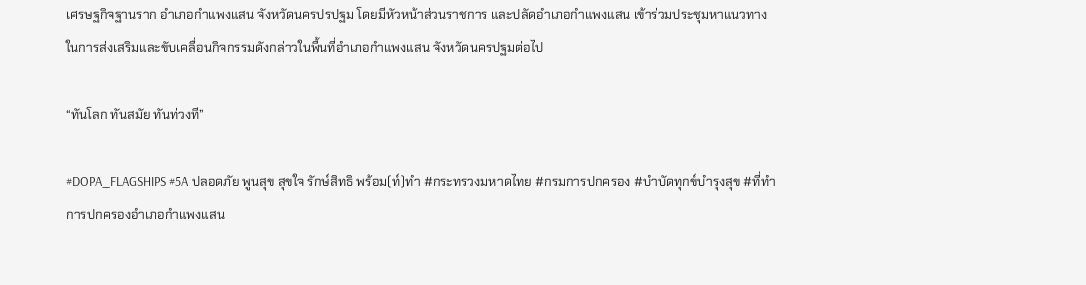เศรษฐกิจฐานราก อำเภอกำแพงแสน จังหวัดนครปรปฐม โดยมีหัวหน้าส่วนราชการ และปลัดอำเภอกำแพงแสน เข้าร่วมประชุมหาแนวทางในการส่งเสริมและขับเคลื่อนกิจกรรมดังกล่าวในพื้นที่อำเภอกำแพงแสน จังหวัดนครปฐมต่อไป

“ทันโลก ทันสมัย ทันท่วงที”

#DOPA_FLAGSHIPS #5A ปลอดภัย พูนสุข สุขใจ รักษ์สิทธิ พร้อม(ท์)ทำ #กระทรวงมหาดไทย #กรมการปกครอง #บำบัดทุกข์บำรุงสุข #ที่ทำการปกครองอำเภอกำแพงแสน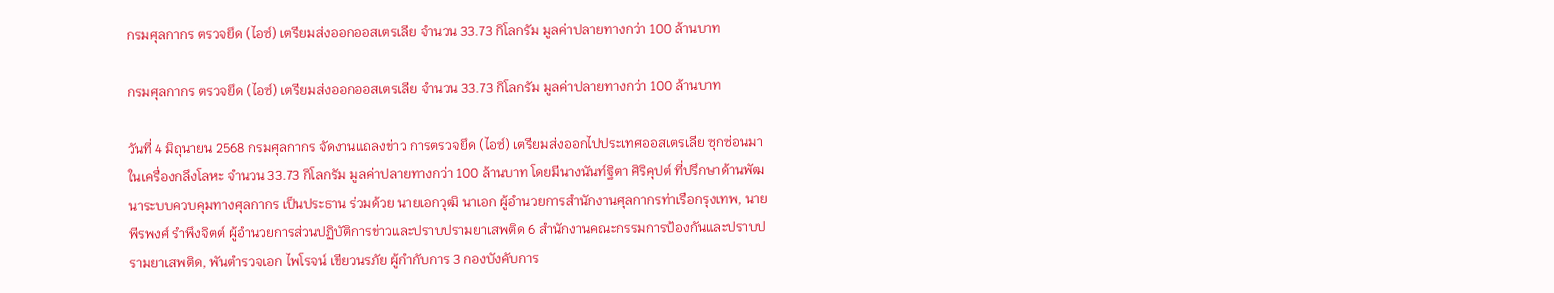กรมศุลกากร ตรวจยึด (ไอซ์) เตรียมส่งออกออสเตรเลีย จำนวน 33.73 กิโลกรัม มูลค่าปลายทางกว่า 100 ล้านบาท

กรมศุลกากร ตรวจยึด (ไอซ์) เตรียมส่งออกออสเตรเลีย จำนวน 33.73 กิโลกรัม มูลค่าปลายทางกว่า 100 ล้านบาท

วันที่ 4 มิถุนายน 2568 กรมศุลกากร จัดงานแถลงข่าว การตรวจยึด (ไอซ์) เตรียมส่งออกไปประเทศออสเตรเลีย ซุกซ่อนมาในเครื่องกลึงโลหะ จำนวน 33.73 กิโลกรัม มูลค่าปลายทางกว่า 100 ล้านบาท โดยมีนางนันท์ฐิตา ศิริคุปต์ ที่ปรึกษาด้านพัฒนาระบบควบคุมทางศุลกากร เป็นประธาน ร่วมด้วย นายเอกวุฒิ นาเอก ผู้อำนวยการสำนักงานศุลกากรท่าเรือกรุงเทพ, นายพีรพงศ์ รำพึงจิตต์ ผู้อำนวยการส่วนปฏิบัติการข่าวและปราบปรามยาเสพติด 6 สำนักงานคณะกรรมการป้องกันและปราบปรามยาเสพติด, พันตำรวจเอก ไพโรจน์ เขียวนรภัย ผู้กำกับการ 3 กองบังคับการ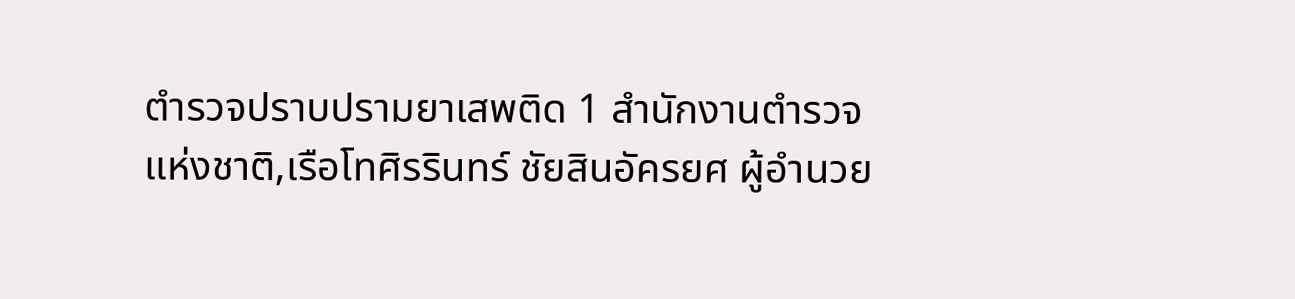ตำรวจปราบปรามยาเสพติด 1 สำนักงานตำรวจแห่งชาติ,เรือโทศิรรินทร์ ชัยสินอัครยศ ผู้อำนวย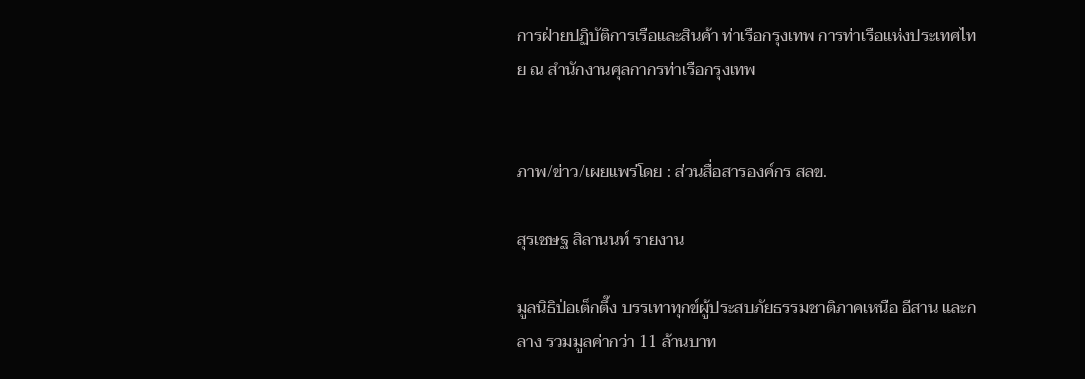การฝ่ายปฏิบัติการเรือและสินค้า ท่าเรือกรุงเทพ การท่าเรือแห่งประเทศไทย ณ สำนักงานศุลกากรท่าเรือกรุงเทพ


ภาพ/ข่าว/เผยแพร่โดย : ส่วนสื่อสารองค์กร สลข.

สุรเชษฐ สิลานนท์ รายงาน

มูลนิธิป่อเต็กตึ๊ง บรรเทาทุกข์ผู้ประสบภัยธรรมชาติภาคเหนือ อีสาน และกลาง รวมมูลค่ากว่า 11 ล้านบาท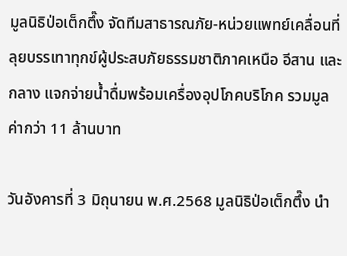มูลนิธิป่อเต็กตึ๊ง จัดทีมสาธารณภัย-หน่วยแพทย์เคลื่อนที่ ลุยบรรเทาทุกข์ผู้ประสบภัยธรรมชาติภาคเหนือ อีสาน และกลาง แจกจ่ายน้ำดื่มพร้อมเครื่องอุปโภคบริโภค รวมมูลค่ากว่า 11 ล้านบาท

วันอังคารที่ 3 มิถุนายน พ.ศ.2568 มูลนิธิป่อเต็กตึ๊ง นำ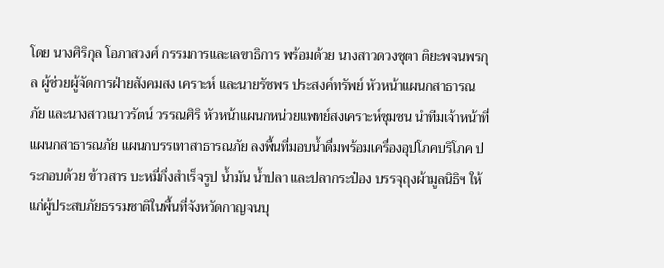โดย นางศิริกุล โอภาสวงศ์ กรรมการและเลขาธิการ พร้อมด้วย นางสาวดวงชุตา ติยะพจนพรกุล ผู้ช่วยผู้จัดการฝ่ายสังคมสง เคราะห์ และนายรัชพร ประสงค์ทรัพย์ หัวหน้าแผนกสาธารณภัย และนางสาวเนาวรัตน์ วรรณศิริ หัวหน้าแผนกหน่วยแพทย์สงเคราะห์ชุมชน นำทีมเจ้าหน้าที่แผนกสาธารณภัย แผนกบรรเทาสาธารณภัย ลงพื้นที่มอบน้ำดื่มพร้อมเครื่องอุปโภคบริโภค ประกอบด้วย ข้าวสาร บะหมี่กึ่งสำเร็จรูป น้ำมัน น้ำปลา และปลากระป๋อง บรรจุถุงผ้ามูลนิธิฯ ให้แก่ผู้ประสบภัยธรรมชาติในพื้นที่จังหวัดกาญจนบุ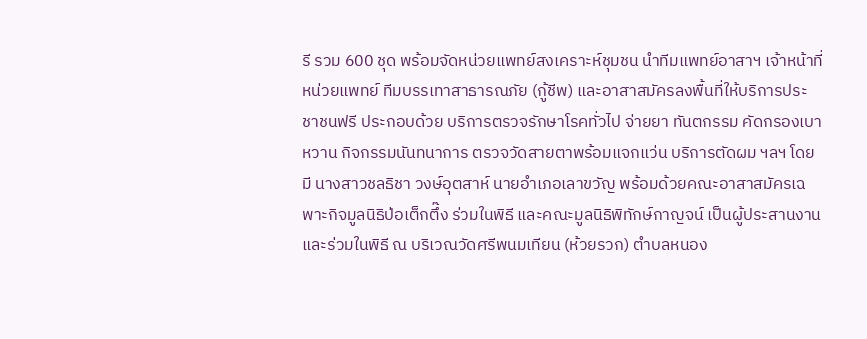รี รวม 600 ชุด พร้อมจัดหน่วยแพทย์สงเคราะห์ชุมชน นำทีมแพทย์อาสาฯ เจ้าหน้าที่หน่วยแพทย์ ทีมบรรเทาสาธารณภัย (กู้ชีพ) และอาสาสมัครลงพื้นที่ให้บริการประชาชนฟรี ประกอบด้วย บริการตรวจรักษาโรคทั่วไป จ่ายยา ทันตกรรม คัดกรองเบาหวาน กิจกรรมนันทนาการ ตรวจวัดสายตาพร้อมแจกแว่น บริการตัดผม ฯลฯ โดยมี นางสาวชลธิชา วงษ์อุตสาห์ นายอำเภอเลาขวัญ พร้อมด้วยคณะอาสาสมัครเฉพาะกิจมูลนิธิป่อเต็กตึ๊ง ร่วมในพิธี และคณะมูลนิธิพิทักษ์กาญจน์ เป็นผู้ประสานงานและร่วมในพิธี ณ บริเวณวัดศรีพนมเทียน (ห้วยรวก) ตำบลหนอง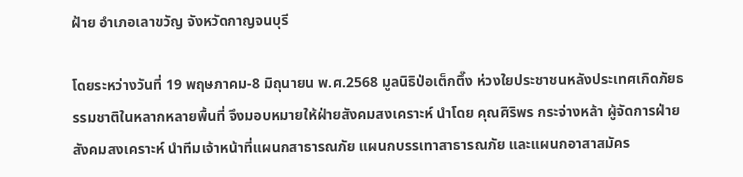ฝ้าย อำเภอเลาขวัญ จังหวัดกาญจนบุรี

โดยระหว่างวันที่ 19 พฤษภาคม-8 มิถุนายน พ.ศ.2568 มูลนิธิป่อเต็กตึ๊ง ห่วงใยประชาชนหลังประเทศเกิดภัยธรรมชาติในหลากหลายพื้นที่ จึงมอบหมายให้ฝ่ายสังคมสงเคราะห์ นำโดย คุณศิริพร กระจ่างหล้า ผู้จัดการฝ่ายสังคมสงเคราะห์ นำทีมเจ้าหน้าที่แผนกสาธารณภัย แผนกบรรเทาสาธารณภัย และแผนกอาสาสมัคร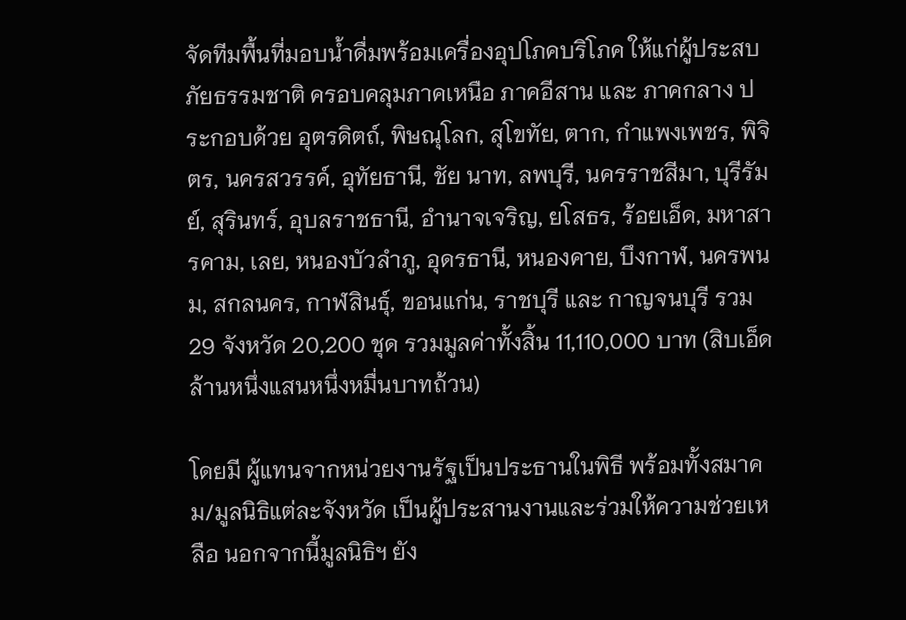จัดทีมพื้นที่มอบน้ำดื่มพร้อมเครื่องอุปโภคบริโภค ให้แก่ผู้ประสบภัยธรรมชาติ ครอบคลุมภาคเหนือ ภาคอีสาน และ ภาคกลาง ประกอบด้วย อุตรดิตถ์, พิษณุโลก, สุโขทัย, ตาก, กำแพงเพชร, พิจิตร, นครสวรรค์, อุทัยธานี, ชัย นาท, ลพบุรี, นครราชสีมา, บุรีรัมย์, สุรินทร์, อุบลราชธานี, อำนาจเจริญ, ยโสธร, ร้อยเอ็ด, มหาสารคาม, เลย, หนองบัวลำภู, อุดรธานี, หนองคาย, บึงกาฬ, นครพนม, สกลนคร, กาฬสินธุ์, ขอนแก่น, ราชบุรี และ กาญจนบุรี รวม 29 จังหวัด 20,200 ชุด รวมมูลค่าทั้งสิ้น 11,110,000 บาท (สิบเอ็ดล้านหนึ่งแสนหนึ่งหมื่นบาทถ้วน)

โดยมี ผู้แทนจากหน่วยงานรัฐเป็นประธานในพิธี พร้อมทั้งสมาคม/มูลนิธิแต่ละจังหวัด เป็นผู้ประสานงานและร่วมให้ความช่วยเหลือ นอกจากนี้มูลนิธิฯ ยัง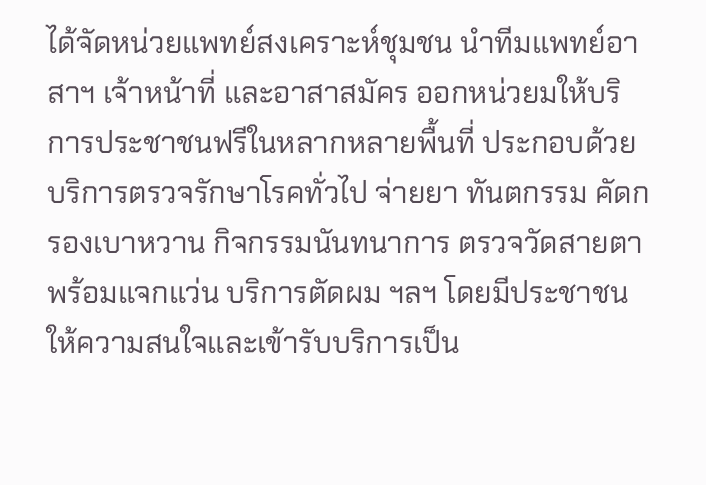ได้จัดหน่วยแพทย์สงเคราะห์ชุมชน นำทีมแพทย์อาสาฯ เจ้าหน้าที่ และอาสาสมัคร ออกหน่วยมให้บริการประชาชนฟรีในหลากหลายพื้นที่ ประกอบด้วย บริการตรวจรักษาโรคทั่วไป จ่ายยา ทันตกรรม คัดกรองเบาหวาน กิจกรรมนันทนาการ ตรวจวัดสายตาพร้อมแจกแว่น บริการตัดผม ฯลฯ โดยมีประชาชนให้ความสนใจและเข้ารับบริการเป็น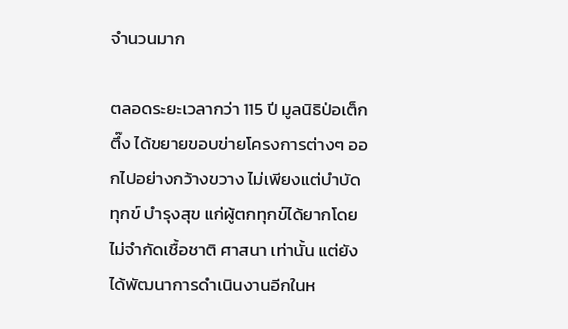จำนวนมาก

ตลอดระยะเวลากว่า 115 ปี มูลนิธิป่อเต็กตึ๊ง ได้ขยายขอบข่ายโครงการต่างๆ ออกไปอย่างกว้างขวาง ไม่เพียงแต่บำบัดทุกข์ บำรุงสุข แก่ผู้ตกทุกข์ได้ยากโดยไม่จำกัดเชื้อชาติ ศาสนา เท่านั้น แต่ยังได้พัฒนาการดำเนินงานอีกในห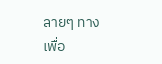ลายๆ ทาง เพื่อ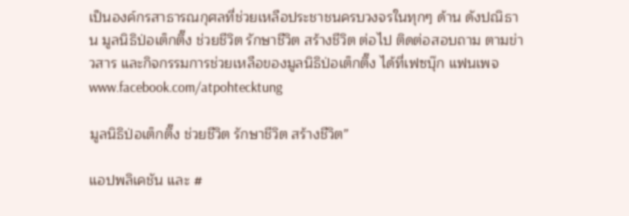เป็นองค์กรสาธารณกุศลที่ช่วยเหลือประชาชนครบวงจรในทุกๆ ด้าน ดังปณิธาน มูลนิธิป่อเต็กตึ๊ง ช่วยชีวิต รักษาชีวิต สร้างชีวิต ต่อไป ติดต่อสอบถาม ตามข่าวสาร และกิจกรรมการช่วยเหลือของมูลนิธิป่อเต็กตึ๊ง ได้ที่เฟซบุ๊ก แฟนเพจ www.facebook.com/atpohtecktung

มูลนิธิป่อเต็กตึ๊ง ช่วยชีวิต รักษาชีวิต สร้างชีวิต”

แอปพลิเคชัน และ #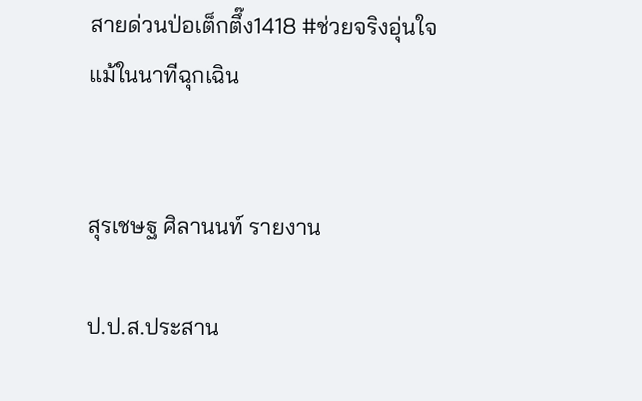สายด่วนป่อเต็กตึ๊ง1418 #ช่วยจริงอุ่นใจแม้ในนาทีฉุกเฉิน


สุรเชษฐ ศิลานนท์ รายงาน

ป.ป.ส.ประสาน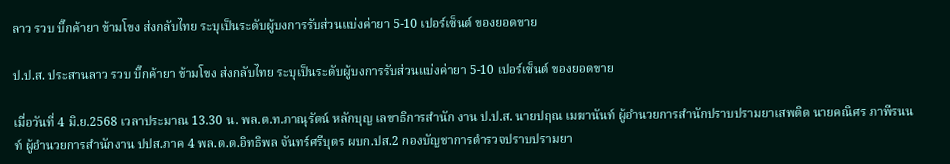ลาว รวบ บิ๊กค้ายา ข้ามโขง ส่งกลับไทย ระบุเป็นระดับผู้บงการรับส่วนแบ่งค่ายา 5-10 เปอร์เซ็นต์ ของยอดขาย

ป.ป.ส. ประสานลาว รวบ บิ๊กค้ายา ข้ามโขง ส่งกลับไทย ระบุเป็นระดับผู้บงการรับส่วนแบ่งค่ายา 5-10 เปอร์เซ็นต์ ของยอดขาย

เมื่อวันที่ 4 มิ.ย.2568 เวลาประมาณ 13.30 น. พล.ต.ท.ภาณุรัตน์ หลักบุญ เลขาธิการสำนัก งาน ป.ป.ส. นายปฤณ เมฆานันท์ ผู้อำนวยการสำนักปราบปรามยาเสพติด นายคณิศร ภาพีรนนท์ ผู้อำนวยการสำนักงาน ปปส.ภาค 4 พล.ต.ต.อิทธิพล จันทร์ศรีบุตร ผบก.ปส.2 กองบัญชาการตำรวจปราบปรามยา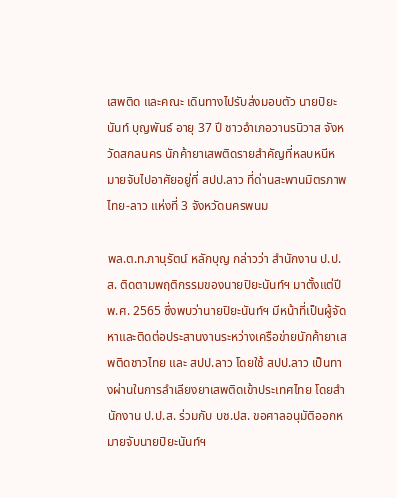เสพติด และคณะ เดินทางไปรับส่งมอบตัว นายปิยะนันท์ บุญพันธ์ อายุ 37 ปี ชาวอำเภอวานรนิวาส จังหวัดสกลนคร นักค้ายาเสพติดรายสำคัญที่หลบหนีหมายจับไปอาศัยอยู่ที่ สปป.ลาว ที่ด่านสะพานมิตรภาพไทย-ลาว แห่งที่ 3 จังหวัดนครพนม

พล.ต.ท.ภานุรัตน์ หลักบุญ กล่าวว่า สำนักงาน ป.ป.ส. ติดตามพฤติกรรมของนายปิยะนันท์ฯ มาตั้งแต่ปี พ.ศ. 2565 ซึ่งพบว่านายปิยะนันท์ฯ มีหน้าที่เป็นผู้จัดหาและติดต่อประสานงานระหว่างเครือข่ายนักค้ายาเสพติดชาวไทย และ สปป.ลาว โดยใช้ สปป.ลาว เป็นทางผ่านในการลำเลียงยาเสพติดเข้าประเทศไทย โดยสำนักงาน ป.ป.ส. ร่วมกับ บช.ปส. ขอศาลอนุมัติออกหมายจับนายปิยะนันท์ฯ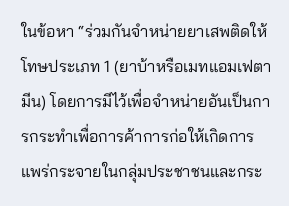ในข้อหา “ร่วมกันจำหน่ายยาเสพติดให้โทษประเภท 1 (ยาบ้าหรือเมทแอมเฟตามีน) โดยการมีไว้เพื่อจำหน่ายอันเป็นการกระทำเพื่อการค้าการก่อให้เกิดการแพร่กระจายในกลุ่มประชาชนและกระ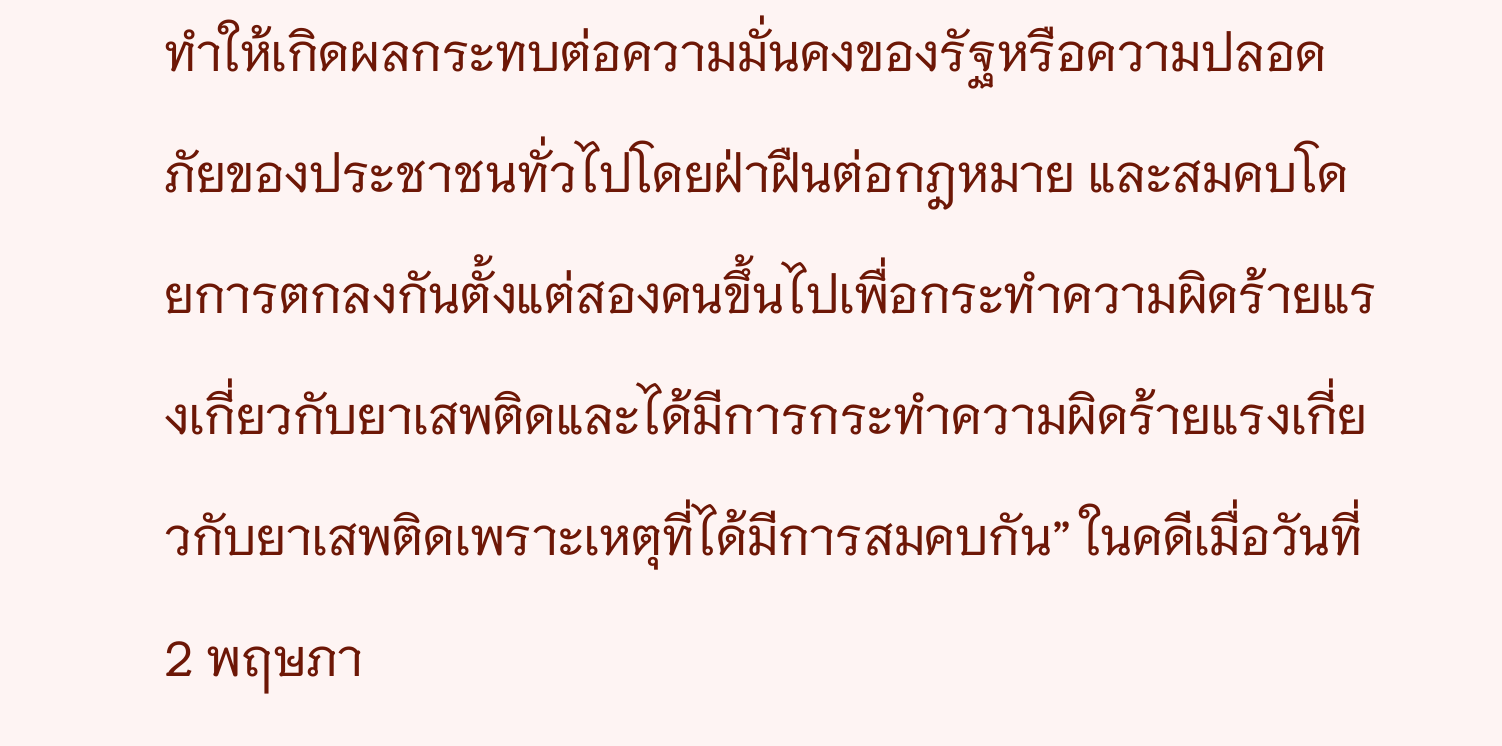ทำให้เกิดผลกระทบต่อความมั่นคงของรัฐหรือความปลอดภัยของประชาชนทั่วไปโดยฝ่าฝืนต่อกฎหมาย และสมคบโดยการตกลงกันตั้งแต่สองคนขึ้นไปเพื่อกระทำความผิดร้ายแรงเกี่ยวกับยาเสพติดและได้มีการกระทำความผิดร้ายแรงเกี่ยวกับยาเสพติดเพราะเหตุที่ได้มีการสมคบกัน” ในคดีเมื่อวันที่ 2 พฤษภา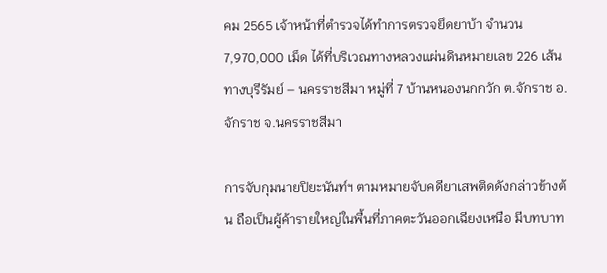คม 2565 เจ้าหน้าที่ตำรวจได้ทำการตรวจยึดยาบ้า จำนวน 7,970,000 เม็ด ได้ที่บริเวณทางหลวงแผ่นดินหมายเลข 226 เส้นทางบุรีรัมย์ – นครราชสีมา หมู่ที่ 7 บ้านหนองนกกวัก ต.จักราช อ.จักราช จ.นครราชสีมา

การจับกุมนายปิยะนันท์ฯ ตามหมายจับคดียาเสพติดดังกล่าวข้างต้น ถือเป็นผู้ค้ารายใหญ่ในพื้นที่ภาคตะวันออกเฉียงเหนือ มีบทบาท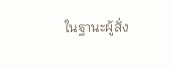ในฐานะผู้สั่ง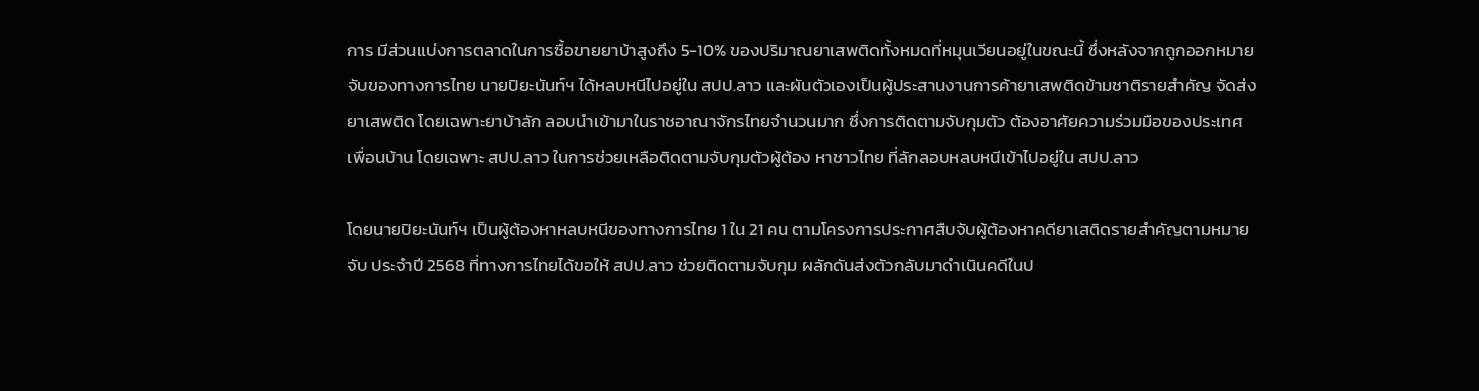การ มีส่วนแบ่งการตลาดในการซื้อขายยาบ้าสูงถึง 5-10% ของปริมาณยาเสพติดทั้งหมดที่หมุนเวียนอยู่ในขณะนี้ ซึ่งหลังจากถูกออกหมายจับของทางการไทย นายปิยะนันท์ฯ ได้หลบหนีไปอยู่ใน สปป.ลาว และผันตัวเองเป็นผู้ประสานงานการค้ายาเสพติดข้ามชาติรายสำคัญ จัดส่งยาเสพติด โดยเฉพาะยาบ้าลัก ลอบนำเข้ามาในราชอาณาจักรไทยจำนวนมาก ซึ่งการติดตามจับกุมตัว ต้องอาศัยความร่วมมือของประเทศเพื่อนบ้าน โดยเฉพาะ สปป.ลาว ในการช่วยเหลือติดตามจับกุมตัวผู้ต้อง หาชาวไทย ที่ลักลอบหลบหนีเข้าไปอยู่ใน สปป.ลาว

โดยนายปิยะนันท์ฯ เป็นผู้ต้องหาหลบหนีของทางการไทย 1 ใน 21 คน ตามโครงการประกาศสืบจับผู้ต้องหาคดียาเสติดรายสำคัญตามหมายจับ ประจำปี 2568 ที่ทางการไทยได้ขอให้ สปป.ลาว ช่วยติดตามจับกุม ผลักดันส่งตัวกลับมาดำเนินคดีในป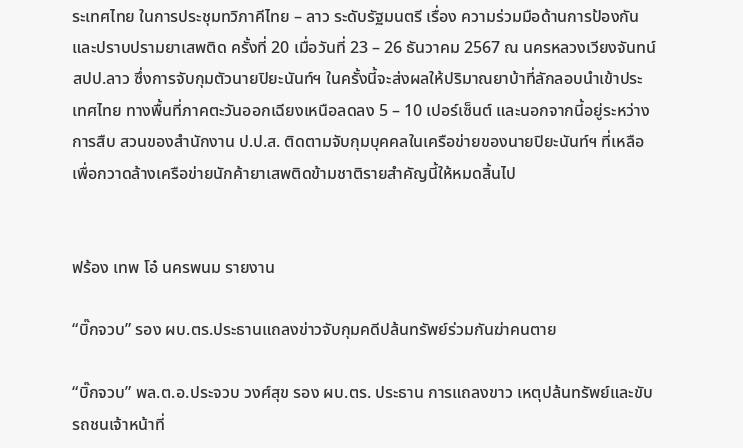ระเทศไทย ในการประชุมทวิภาคีไทย – ลาว ระดับรัฐมนตรี เรื่อง ความร่วมมือด้านการป้องกันและปราบปรามยาเสพติด ครั้งที่ 20 เมื่อวันที่ 23 – 26 ธันวาคม 2567 ณ นครหลวงเวียงจันทน์ สปป.ลาว ซึ่งการจับกุมตัวนายปิยะนันท์ฯ ในครั้งนี้จะส่งผลให้ปริมาณยาบ้าที่ลักลอบนำเข้าประเทศไทย ทางพื้นที่ภาคตะวันออกเฉียงเหนือลดลง 5 – 10 เปอร์เซ็นต์ และนอกจากนี้อยู่ระหว่างการสืบ สวนของสำนักงาน ป.ป.ส. ติดตามจับกุมบุคคลในเครือข่ายของนายปิยะนันท์ฯ ที่เหลือเพื่อกวาดล้างเครือข่ายนักค้ายาเสพติดข้ามชาติรายสำคัญนี้ให้หมดสิ้นไป


ฟร้อง เทพ โอ๋ นครพนม รายงาน

“บิ๊กจวบ” รอง ผบ.ตร.ประธานแถลงข่าวจับกุมคดีปล้นทรัพย์ร่วมกันฆ่าคนตาย

“บิ๊กจวบ” พล.ต.อ.ประจวบ วงศ์สุข รอง ผบ.ตร. ประธาน การแถลงขาว เหตุปล้นทรัพย์และขับรถชนเจ้าหน้าที่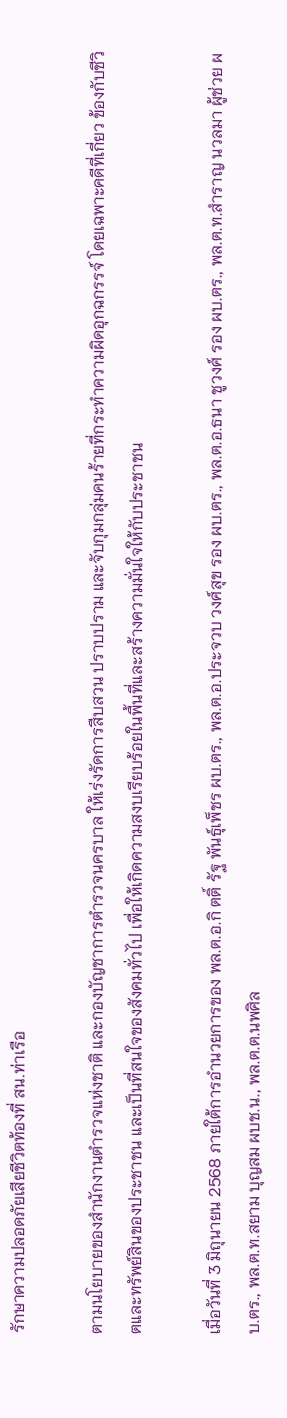รักษาความปลอดภัยเสียชีวิตท้องที่ สน.ท่าเรือ

ตามนโยบายของสำนักงานตำรวจแห่งชาติ และกองบัญชาการตำรวจนครบาล ให้เร่งรัดการสืบสวน ปราบปราม และจับกุมกลุ่มคนร้ายที่กระทำความผิดอุกฉกรรจ์ โดยเฉพาะคดีที่เกี่ยว ข้องกับชีวิตและทรัพย์สินของประชาชน และเป็นที่สนใจของสังคมทั่วไป เพื่อให้เกิดความสงบเรียบร้อยในพื้นที่และสร้างความมั่นใจให้กับประชาชน

เมื่อวันที่ 3 มิถุนายน 2568 ภายใต้การอำนวยการของ พล.ต.อ.กิ ตติ์ รัฐ พันธุ์เพ็ชร ผบ.ตร., พล.ต.อ.ประจวบ วงศ์สุข รอง ผบ.ตร., พล.ต.อ.ธนา ชูวงศ์ รอง ผบ.ตร., พล.ต.ท.สำราญ นวลมา ผู้ช่วย ผบ.ตร., พล.ต.ท.สยาม บุญสม ผบช.น., พล.ต.ต.นพศิล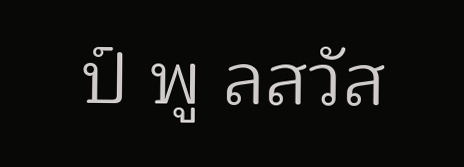ป์ พู ลสวัส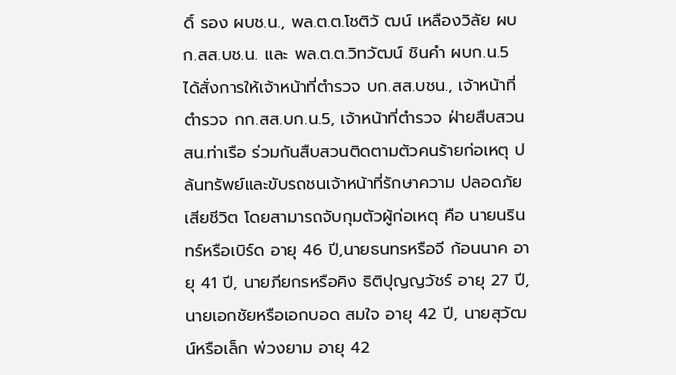ดิ์ รอง ผบช.น., พล.ต.ต.โชติวั ฒน์ เหลืองวิลัย ผบก.สส.บช.น. และ พล.ต.ต.วิทวัฒน์ ชินคำ ผบก.น.5 ได้สั่งการให้เจ้าหน้าที่ตำรวจ บก.สส.บชน., เจ้าหน้าที่ตำรวจ กก.สส.บก.น.5, เจ้าหน้าที่ตำรวจ ฝ่ายสืบสวน สน.ท่าเรือ ร่วมกันสืบสวนติดตามตัวคนร้ายก่อเหตุ ปล้นทรัพย์และขับรถชนเจ้าหน้าที่รักษาความ ปลอดภัยเสียชีวิต โดยสามารถจับกุมตัวผู้ก่อเหตุ คือ นายนรินทร์หรือเบิร์ด อายุ 46 ปี,นายธนทรหรือจี ก้อนนาค อายุ 41 ปี, นายภียกรหรือคิง ธิติปุญญวัชร์ อายุ 27 ปี, นายเอกชัยหรือเอกบอด สมใจ อายุ 42 ปี, นายสุวัฒน์หรือเล็ก พ่วงยาม อายุ 42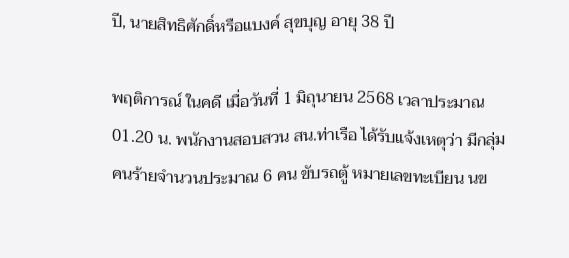ปี, นายสิทธิศักดิ์หรือแบงค์ สุขบุญ อายุ 38 ปี

พฤติการณ์ ในคดี เมื่อวันที่ 1 มิถุนายน 2568 เวลาประมาณ 01.20 น. พนักงานสอบสวน สน.ท่าเรือ ได้รับแจ้งเหตุว่า มีกลุ่มคนร้ายจำนวนประมาณ 6 คน ขับรถตู้ หมายเลขทะเบียน นข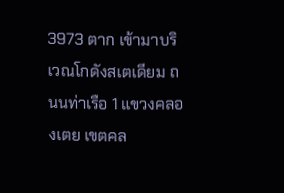3973 ตาก เข้ามาบริเวณโกดังสเตเดียม ถนนท่าเรือ 1 แขวงคลองเตย เขตคล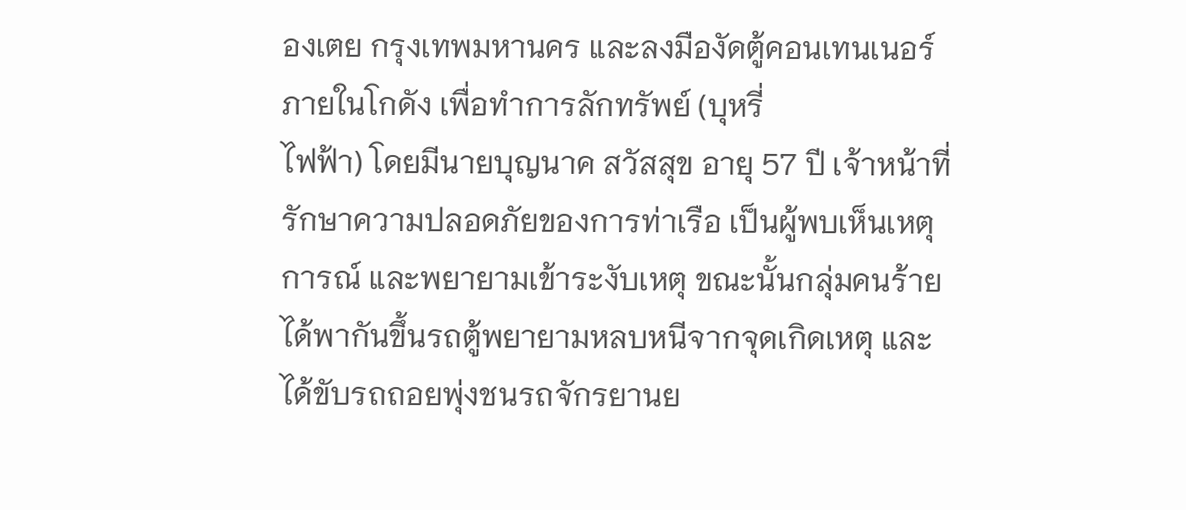องเตย กรุงเทพมหานคร และลงมืองัดตู้คอนเทนเนอร์ภายในโกดัง เพื่อทำการลักทรัพย์ (บุหรี่
ไฟฟ้า) โดยมีนายบุญนาค สวัสสุข อายุ 57 ปี เจ้าหน้าที่รักษาความปลอดภัยของการท่าเรือ เป็นผู้พบเห็นเหตุการณ์ และพยายามเข้าระงับเหตุ ขณะนั้นกลุ่มคนร้ายได้พากันขึ้นรถตู้พยายามหลบหนีจากจุดเกิดเหตุ และได้ขับรถถอยพุ่งชนรถจักรยานย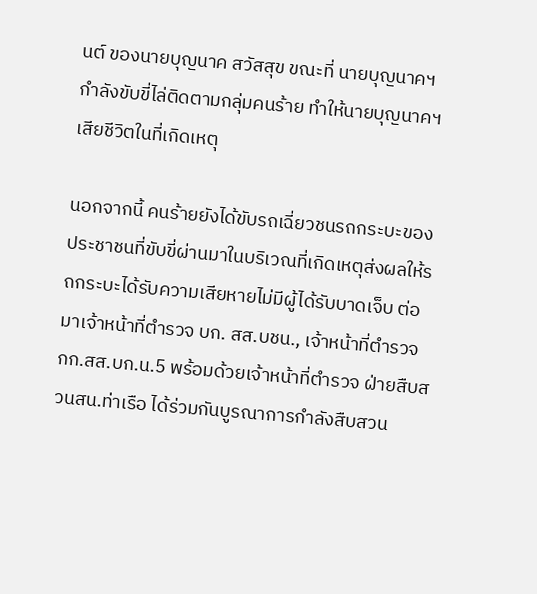นต์ ของนายบุญนาค สวัสสุข ขณะที่ นายบุญนาคฯ กำลังขับขี่ไล่ติดตามกลุ่มคนร้าย ทำให้นายบุญนาคฯ เสียชีวิตในที่เกิดเหตุ

นอกจากนี้ คนร้ายยังได้ขับรถเฉี่ยวชนรถกระบะของประชาชนที่ขับขี่ผ่านมาในบริเวณที่เกิดเหตุส่งผลให้รถกระบะได้รับความเสียหายไม่มีผู้ได้รับบาดเจ็บ ต่อมาเจ้าหน้าที่ตำรวจ บก. สส.บชน., เจ้าหน้าที่ตำรวจ กก.สส.บก.น.5 พร้อมด้วยเจ้าหน้าที่ตำรวจ ฝ่ายสืบสวนสน.ท่าเรือ ได้ร่วมกันบูรณาการกำลังสืบสวน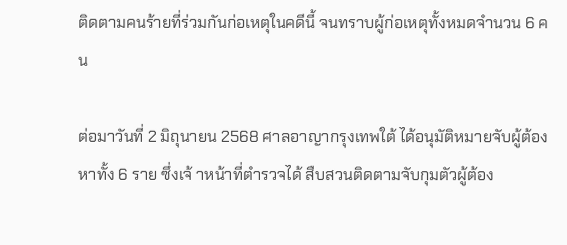ติดตามคนร้ายที่ร่วมกันก่อเหตุในคดีนี้ จนทราบผู้ก่อเหตุทั้งหมดจำนวน 6 คน

ต่อมาวันที่ 2 มิถุนายน 2568 ศาลอาญากรุงเทพใต้ ได้อนุมัติหมายจับผู้ต้องหาทั้ง 6 ราย ซึ่งเจ้ าหน้าที่ตำรวจได้ สืบสวนติดตามจับกุมตัวผู้ต้อง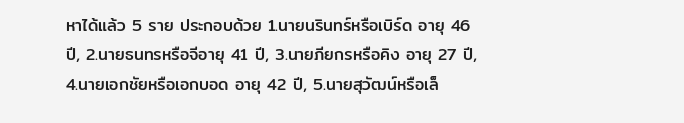หาได้แล้ว 5 ราย ประกอบด้วย 1.นายนรินทร์หรือเบิร์ด อายุ 46 ปี, 2.นายธนทรหรือจีอายุ 41 ปี, 3.นายภียกรหรือคิง อายุ 27 ปี, 4.นายเอกชัยหรือเอกบอด อายุ 42 ปี, 5.นายสุวัฒน์หรือเล็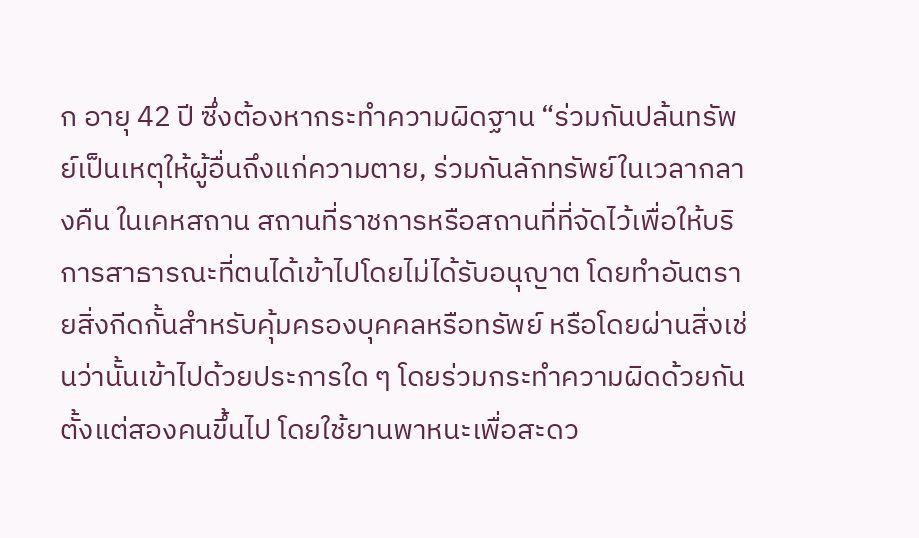ก อายุ 42 ปี ซึ่งต้องหากระทำความผิดฐาน “ร่วมกันปล้นทรัพย์เป็นเหตุให้ผู้อื่นถึงแก่ความตาย, ร่วมกันลักทรัพย์ในเวลากลางคืน ในเคหสถาน สถานที่ราชการหรือสถานที่ที่จัดไว้เพื่อให้บริการสาธารณะที่ตนได้เข้าไปโดยไม่ได้รับอนุญาต โดยทำอันตรายสิ่งกีดกั้นสำหรับคุ้มครองบุคคลหรือทรัพย์ หรือโดยผ่านสิ่งเช่นว่านั้นเข้าไปด้วยประการใด ๆ โดยร่วมกระทำความผิดด้วยกันตั้งแต่สองคนขึ้นไป โดยใช้ยานพาหนะเพื่อสะดว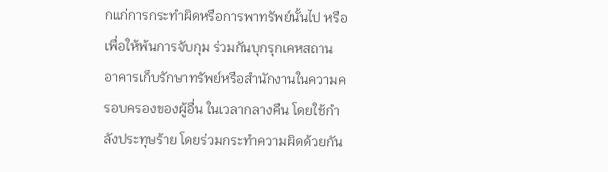กแก่การกระทำผิดหรือการพาทรัพย์นั้นไป หรือเพื่อให้พ้นการจับกุม ร่วมกันบุกรุกเคหสถาน อาคารเก็บรักษาทรัพย์หรือสำนักงานในความครอบครองของผู้อื่น ในเวลากลางคืน โดยใช้กำลังประทุษร้าย โดยร่วมกระทำความผิดด้วยกัน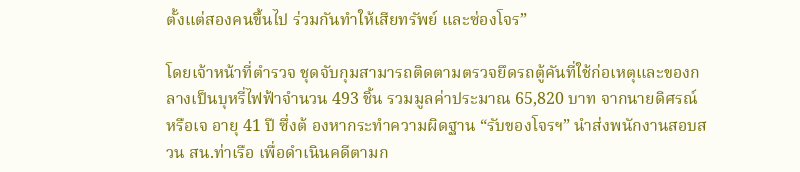ตั้งแต่สองคนขึ้นไป ร่วมกันทำให้เสียทรัพย์ และซ่องโจร”

โดยเจ้าหน้าที่ตำรวจ ชุดจับกุมสามารถติดตามตรวจยึดรถตู้คันที่ใช้ก่อเหตุและของกลางเป็นบุหรี่ไฟฟ้าจำนวน 493 ชิ้น รวมมูลค่าประมาณ 65,820 บาท จากนายดิศรณ์ หรือเจ อายุ 41 ปี ซึ่งต้ องหากระทำความผิดฐาน “รับของโจรฯ” นำส่งพนักงานสอบสวน สน.ท่าเรือ เพื่อดำเนินคดีตามก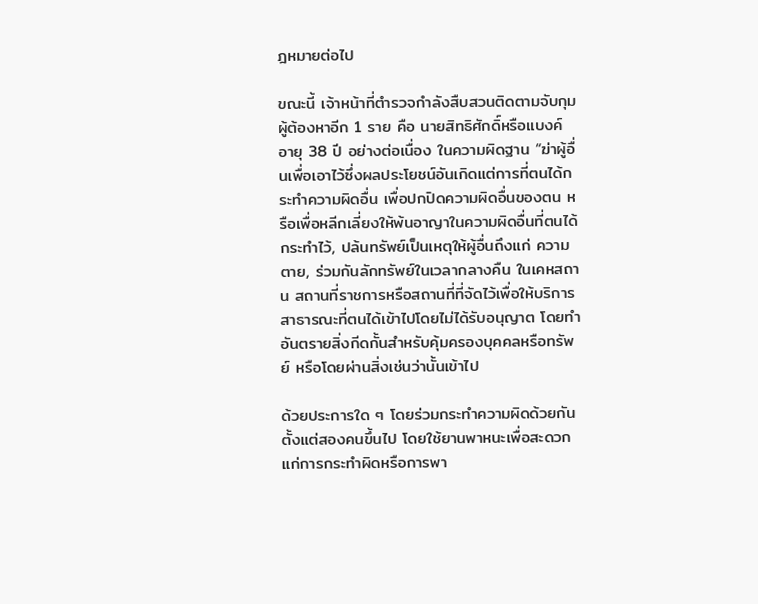ฎหมายต่อไป

ขณะนี้ เจ้าหน้าที่ตำรวจกำลังสืบสวนติดตามจับกุมผู้ต้องหาอีก 1 ราย คือ นายสิทธิศักดิ์หรือแบงค์ อายุ 38 ปี อย่างต่อเนื่อง ในความผิดฐาน “ฆ่าผู้อื่นเพื่อเอาไว้ซึ่งผลประโยชน์อันเกิดแต่การที่ตนได้กระทำความผิดอื่น เพื่อปกปิดความผิดอื่นของตน หรือเพื่อหลีกเลี่ยงให้พ้นอาญาในความผิดอื่นที่ตนได้กระทำไว้, ปล้นทรัพย์เป็นเหตุให้ผู้อื่นถึงแก่ ความตาย, ร่วมกันลักทรัพย์ในเวลากลางคืน ในเคหสถาน สถานที่ราชการหรือสถานที่ที่จัดไว้เพื่อให้บริการสาธารณะที่ตนได้เข้าไปโดยไม่ได้รับอนุญาต โดยทำอันตรายสิ่งกีดกั้นสำหรับคุ้มครองบุคคลหรือทรัพย์ หรือโดยผ่านสิ่งเช่นว่านั้นเข้าไป

ด้วยประการใด ๆ โดยร่วมกระทำความผิดด้วยกันตั้งแต่สองคนขึ้นไป โดยใช้ยานพาหนะเพื่อสะดวกแก่การกระทำผิดหรือการพา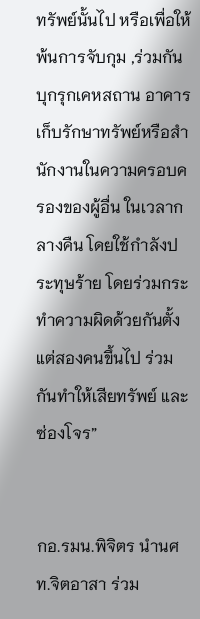ทรัพย์นั้นไป หรือเพื่อให้พ้นการจับกุม ,ร่วมกันบุกรุกเคหสถาน อาคารเก็บรักษาทรัพย์หรือสำนักงานในความครอบครองของผู้อื่น ในเวลากลางคืน โดยใช้กำลังประทุษร้าย โดยร่วมกระทำความผิดด้วยกันตั้งแต่สองคนขึ้นไป ร่วมกันทำให้เสียทรัพย์ และซ่องโจร”


กอ.รมน.พิจิตร นำนศท.จิตอาสา ร่วม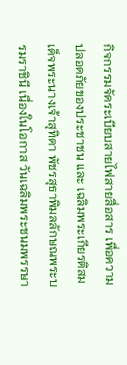กิจกรรมจัดระเบียบสายไฟสายสื่อสาร เพื่อความปลอดภัยของประชาชน และ เฉลิมพระเกียรติสมเด็จพระนางเจ้าสุทิดา พัชรสุธาพิมลลักษณพระบรมราชินี เนื่องในโอกาส วันเฉลิมพระชนมพรรษา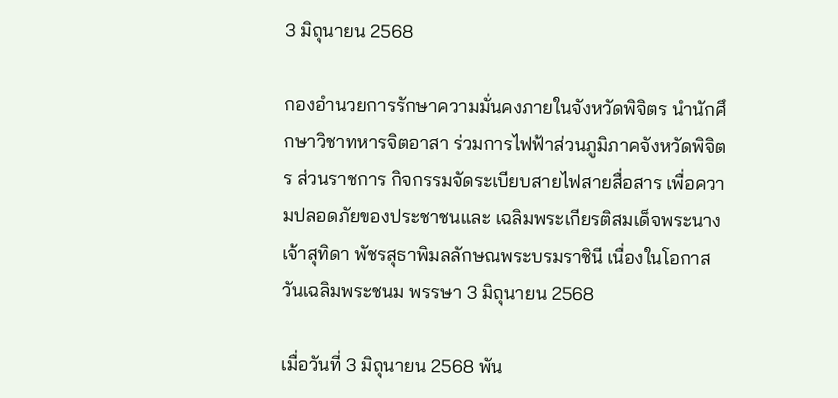3 มิถุนายน 2568

กองอำนวยการรักษาความมั่นคงภายในจังหวัดพิจิตร นำนักศึกษาวิชาทหารจิตอาสา ร่วมการไฟฟ้าส่วนภูมิภาคจังหวัดพิจิตร ส่วนราชการ กิจกรรมจัดระเบียบสายไฟสายสื่อสาร เพื่อความปลอดภัยของประชาชนและ เฉลิมพระเกียรติสมเด็จพระนางเจ้าสุทิดา พัชรสุธาพิมลลักษณพระบรมราชินี เนื่องในโอกาส วันเฉลิมพระชนม พรรษา 3 มิถุนายน 2568

เมื่อวันที่ 3 มิถุนายน 2568 พัน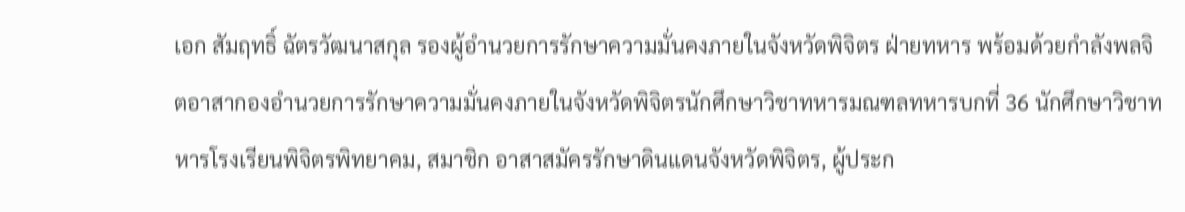เอก สัมฤทธิ์ ฉัตรวัฒนาสกุล รองผู้อำนวยการรักษาความมั่นคงภายในจังหวัดพิจิตร ฝ่ายทหาร พร้อมด้วยกำลังพลจิตอาสากองอำนวยการรักษาความมั่นคงภายในจังหวัดพิจิตรนักศึกษาวิชาทหารมณฑลทหารบกที่ 36 นักศึกษาวิชาทหารโรงเรียนพิจิตรพิทยาคม, สมาชิก อาสาสมัครรักษาดินแดนจังหวัดพิจิตร, ผู้ประก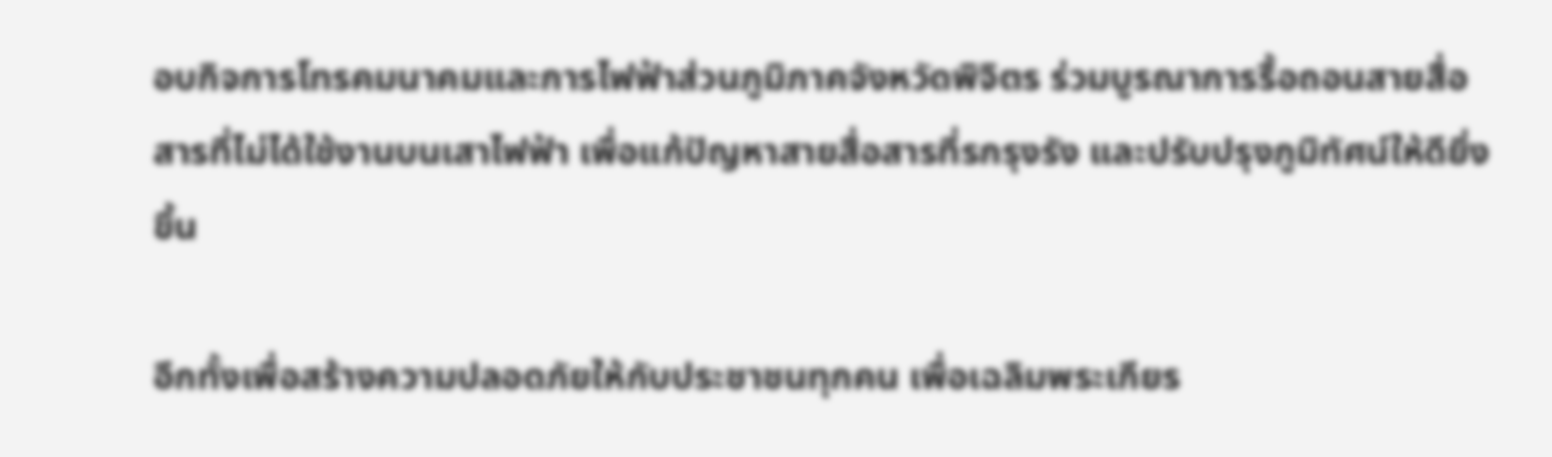อบกิจการโทรคมนาคมและการไฟฟ้าส่วนภูมิภาคจังหวัดพิจิตร ร่วมบูรณาการรื้อถอนสายสื่อสารที่ไม่ได้ใช้งานบนเสาไฟฟ้า เพื่อแก้ปัญหาสายสื่อสารที่รกรุงรัง และปรับปรุงภูมิทัศน์ให้ดียิ่งขึ้น

อีกทั้งเพื่อสร้างความปลอดภัยให้กับประชาชนทุกคน เพื่อเฉลิมพระเกียร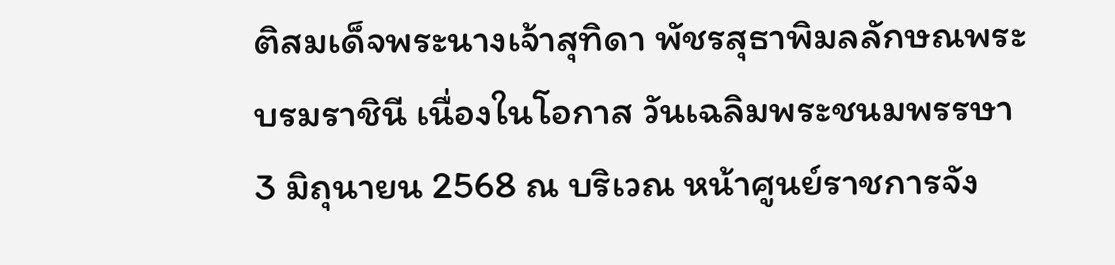ติสมเด็จพระนางเจ้าสุทิดา พัชรสุธาพิมลลักษณพระบรมราชินี เนื่องในโอกาส วันเฉลิมพระชนมพรรษา 3 มิถุนายน 2568 ณ บริเวณ หน้าศูนย์ราชการจัง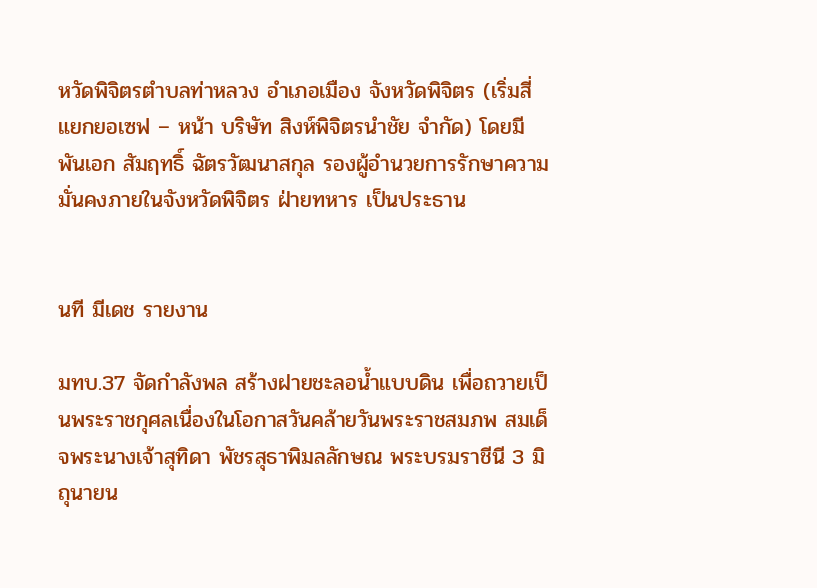หวัดพิจิตรตำบลท่าหลวง อำเภอเมือง จังหวัดพิจิตร (เริ่มสี่แยกยอเซฟ – หน้า บริษัท สิงห์พิจิตรนำชัย จำกัด) โดยมี พันเอก สัมฤทธิ์ ฉัตรวัฒนาสกุล รองผู้อำนวยการรักษาความมั่นคงภายในจังหวัดพิจิตร ฝ่ายทหาร เป็นประธาน


นที มีเดช รายงาน

มทบ.37 จัดกำลังพล สร้างฝายชะลอน้ำแบบดิน เพื่อถวายเป็นพระราชกุศลเนื่องในโอกาสวันคล้ายวันพระราชสมภพ สมเด็จพระนางเจ้าสุทิดา พัชรสุธาพิมลลักษณ พระบรมราชีนี 3 มิถุนายน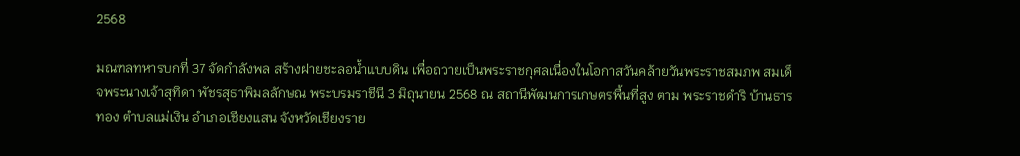2568

มณฑลทหารบกที่ 37 จัดกำลังพล สร้างฝายชะลอน้ำแบบดิน เพื่อถวายเป็นพระราชกุศลเนื่องในโอกาสวันคล้ายวันพระราชสมภพ สมเด็จพระนางเจ้าสุทิดา พัชรสุธาพิมลลักษณ พระบรมราชีนี 3 มิถุนายน 2568 ณ สถานีพัฒนการเกษตรพื้นที่สูง ตาม พระราชดำริ บ้านธารทอง ตำบลแม่เงิน อำเภอเชียงแสน จังหวัดเชียงราย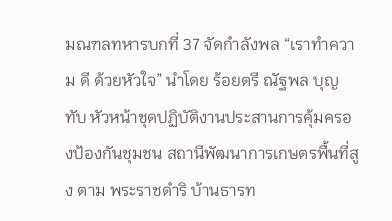มณฑลทหารบกที่ 37 จัดกำลังพล “เราทำความ ดี ด้วยหัวใจ” นำโดย ร้อยตรี ณัฐพล บุญทับ หัวหน้าชุดปฏิบัติงานประสานการคุ้มครองป้องกันชุมชน สถานีพัฒนาการเกษตรพื้นที่สูง ตาม พระราชดำริ บ้านธารท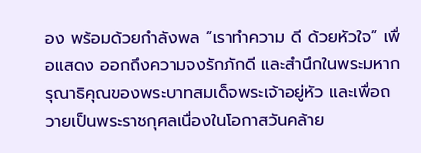อง พร้อมด้วยกำลังพล “เราทำความ ดี ด้วยหัวใจ” เพื่อแสดง ออกถึงความจงรักภักดี และสำนึกในพระมหากรุณาธิคุณของพระบาทสมเด็จพระเจ้าอยู่หัว และเพื่อถวายเป็นพระราชกุศลเนื่องในโอกาสวันคล้าย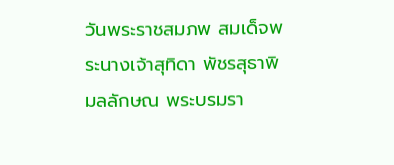วันพระราชสมภพ สมเด็จพระนางเจ้าสุทิดา พัชรสุธาพิมลลักษณ พระบรมรา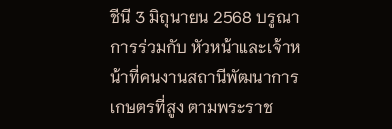ชีนี 3 มิถุนายน 2568 บรูณาการร่วมกับ หัวหน้าและเจ้าหน้าที่คนงานสถานีพัฒนาการเกษตรที่สูง ตามพระราช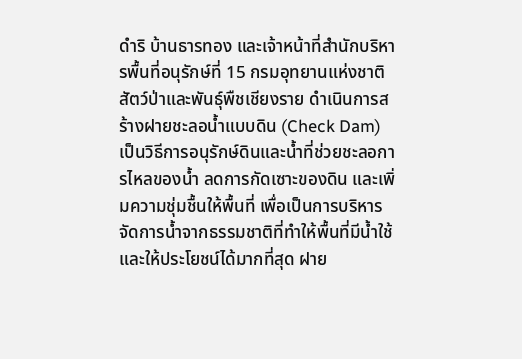ดำริ บ้านธารทอง และเจ้าหน้าที่สำนักบริหารพื้นที่อนุรักษ์ที่ 15 กรมอุทยานแห่งชาติสัตว์ป่าและพันธุ์พืชเชียงราย ดำเนินการสร้างฝายชะลอน้ำแบบดิน (Check Dam) เป็นวิธีการอนุรักษ์ดินและน้ำที่ช่วยชะลอการไหลของน้ำ ลดการกัดเซาะของดิน และเพิ่มความชุ่มชื้นให้พื้นที่ เพื่อเป็นการบริหารจัดการน้ำจากธรรมชาติที่ทำให้พื้นที่มีน้ำใช้และให้ประโยชน์ได้มากที่สุด ฝาย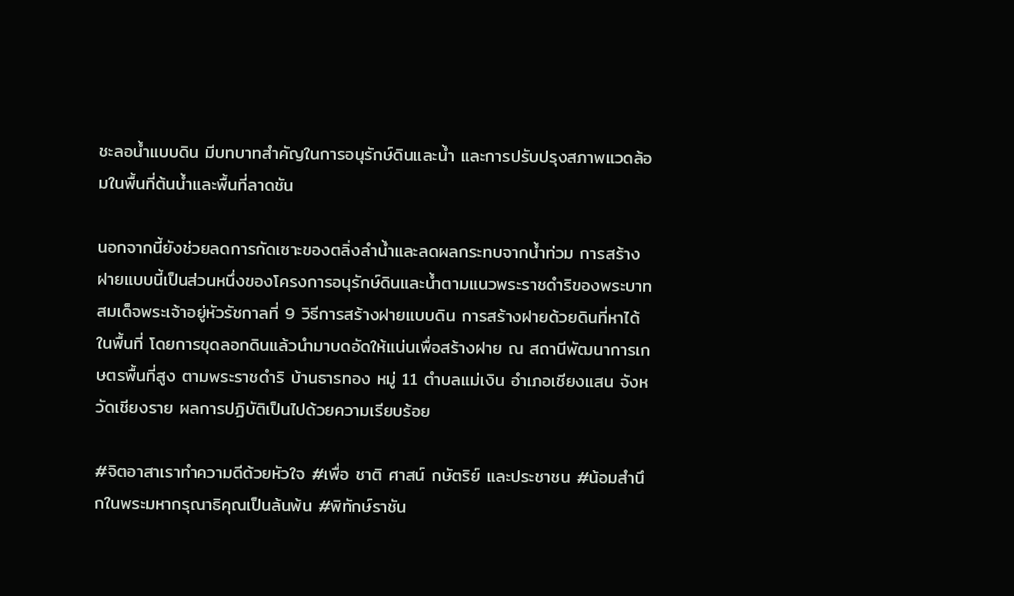ชะลอน้ำแบบดิน มีบทบาทสำคัญในการอนุรักษ์ดินและน้ำ และการปรับปรุงสภาพแวดล้อมในพื้นที่ต้นน้ำและพื้นที่ลาดชัน

นอกจากนี้ยังช่วยลดการกัดเซาะของตลิ่งลำน้ำและลดผลกระทบจากน้ำท่วม การสร้างฝายแบบนี้เป็นส่วนหนึ่งของโครงการอนุรักษ์ดินและน้ำตามแนวพระราชดำริของพระบาทสมเด็จพระเจ้าอยู่หัวรัชกาลที่ 9 วิธีการสร้างฝายแบบดิน การสร้างฝายด้วยดินที่หาได้ในพื้นที่ โดยการขุดลอกดินแล้วนำมาบดอัดให้แน่นเพื่อสร้างฝาย ณ สถานีพัฒนาการเกษตรพื้นที่สูง ตามพระราชดำริ บ้านธารทอง หมู่ 11 ตำบลแม่เงิน อำเภอเชียงแสน จังหวัดเชียงราย ผลการปฏิบัติเป็นไปด้วยความเรียบร้อย

#จิตอาสาเราทำความดีด้วยหัวใจ #เพื่อ ชาติ ศาสน์ กษัตริย์ และประชาชน #น้อมสำนึกในพระมหากรุณาธิคุณเป็นล้นพ้น #พิทักษ์ราชัน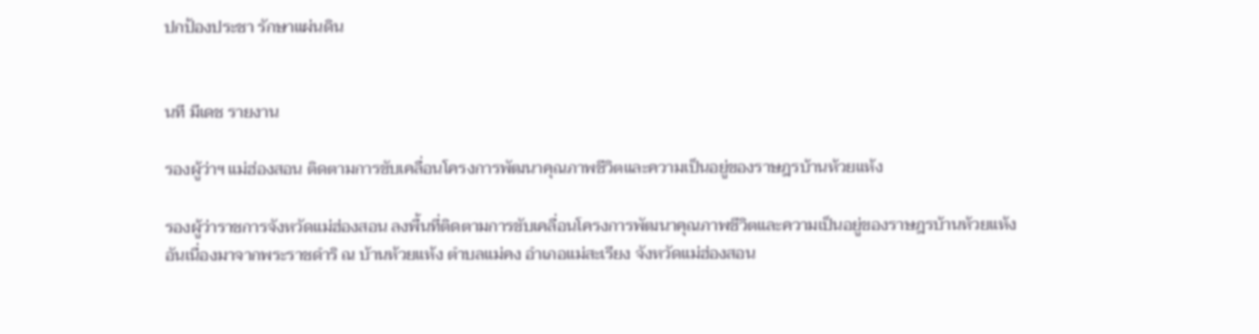ปกป้องประชา รักษาแผ่นดิน


นที มีเดช รายงาน

รองผู้ว่าฯ แม่ฮ่องสอน ติดตามการขับเคลื่อนโครงการพัฒนาคุณภาพชีวิตและความเป็นอยู่ของราษฎรบ้านห้วยแห้ง

รองผู้ว่าราชการจังหวัดแม่ฮ่องสอน ลงพื้นที่ติดตามการขับเคลื่อนโครงการพัฒนาคุณภาพชีวิตและความเป็นอยู่ของราษฎรบ้านห้วยแห้ง อันเนื่องมาจากพระราชดำริ ณ บ้านห้วยแห้ง ตำบลแม่คง อำเภอแม่สะเรียง จังหวัดแม่ฮ่องสอน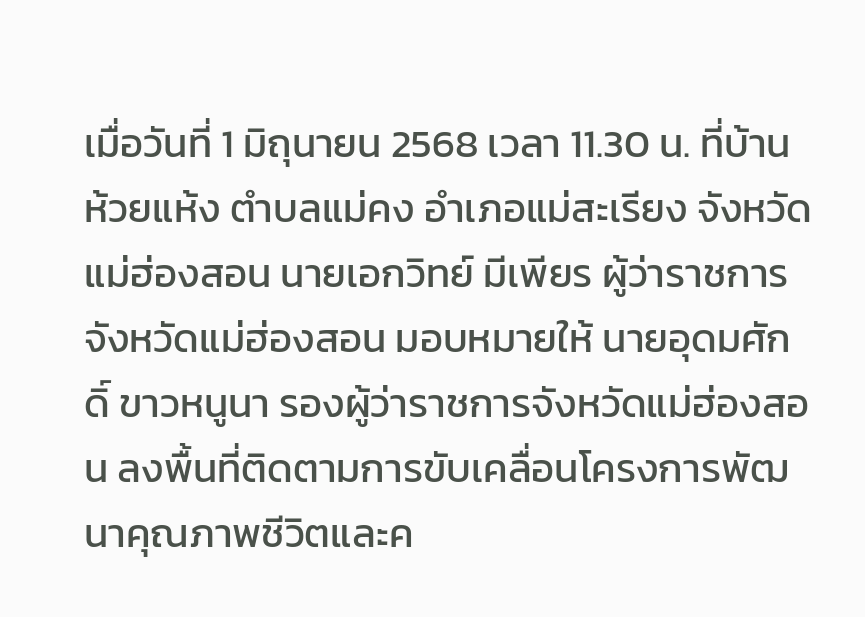เมื่อวันที่ 1 มิถุนายน 2568 เวลา 11.30 น. ที่บ้านห้วยแห้ง ตำบลแม่คง อำเภอแม่สะเรียง จังหวัดแม่ฮ่องสอน นายเอกวิทย์ มีเพียร ผู้ว่าราชการจังหวัดแม่ฮ่องสอน มอบหมายให้ นายอุดมศักดิ์ ขาวหนูนา รองผู้ว่าราชการจังหวัดแม่ฮ่องสอน ลงพื้นที่ติดตามการขับเคลื่อนโครงการพัฒนาคุณภาพชีวิตและค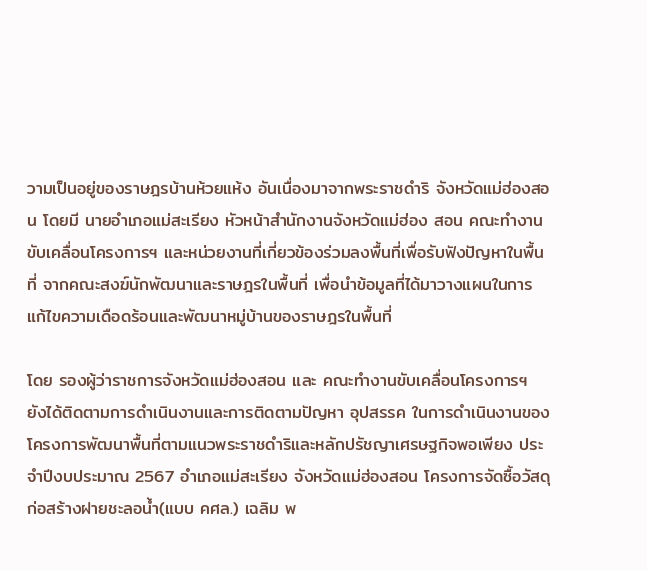วามเป็นอยู่ของราษฎรบ้านห้วยแห้ง อันเนื่องมาจากพระราชดำริ จังหวัดแม่ฮ่องสอน โดยมี นายอำเภอแม่สะเรียง หัวหน้าสำนักงานจังหวัดแม่ฮ่อง สอน คณะทำงานขับเคลื่อนโครงการฯ และหน่วยงานที่เกี่ยวข้องร่วมลงพื้นที่เพื่อรับฟังปัญหาในพื้นที่ จากคณะสงฆ์นักพัฒนาและราษฎรในพื้นที่ เพื่อนำข้อมูลที่ได้มาวางแผนในการแก้ไขความเดือดร้อนและพัฒนาหมู่บ้านของราษฎรในพื้นที่

โดย รองผู้ว่าราชการจังหวัดแม่ฮ่องสอน และ คณะทำงานขับเคลื่อนโครงการฯ ยังได้ติดตามการดำเนินงานและการติดตามปัญหา อุปสรรค ในการดำเนินงานของโครงการพัฒนาพื้นที่ตามแนวพระราชดำริและหลักปรัชญาเศรษฐกิจพอเพียง ประจำปีงบประมาณ 2567 อำเภอแม่สะเรียง จังหวัดแม่ฮ่องสอน โครงการจัดซื้อวัสดุก่อสร้างฝายชะลอน้ำ(แบบ คศล.) เฉลิม พ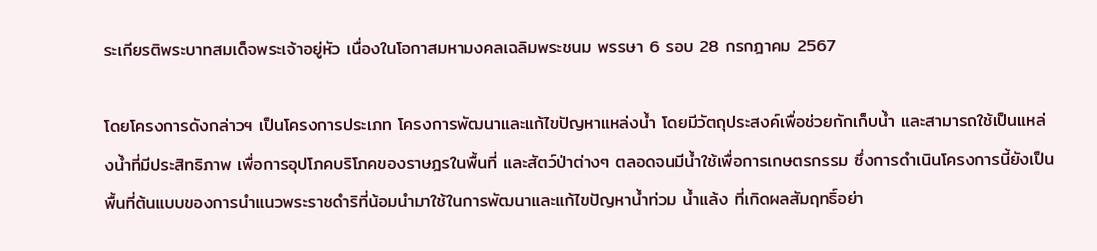ระเกียรติพระบาทสมเด็จพระเจ้าอยู่หัว เนื่องในโอกาสมหามงคลเฉลิมพระชนม พรรษา 6 รอบ 28 กรกฎาคม 2567

โดยโครงการดังกล่าวฯ เป็นโครงการประเภท โครงการพัฒนาและแก้ไขปัญหาแหล่งน้ำ โดยมีวัตถุประสงค์เพื่อช่วยกักเก็บน้ำ และสามารถใช้เป็นแหล่งน้ำที่มีประสิทธิภาพ เพื่อการอุปโภคบริโภคของราษฎรในพื้นที่ และสัตว์ป่าต่างๆ ตลอดจนมีน้ำใช้เพื่อการเกษตรกรรม ซึ่งการดำเนินโครงการนี้ยังเป็นพื้นที่ต้นแบบของการนำแนวพระราชดำริที่น้อมนำมาใช้ในการพัฒนาและแก้ไขปัญหาน้ำท่วม น้ำแล้ง ที่เกิดผลสัมฤทธิ์อย่า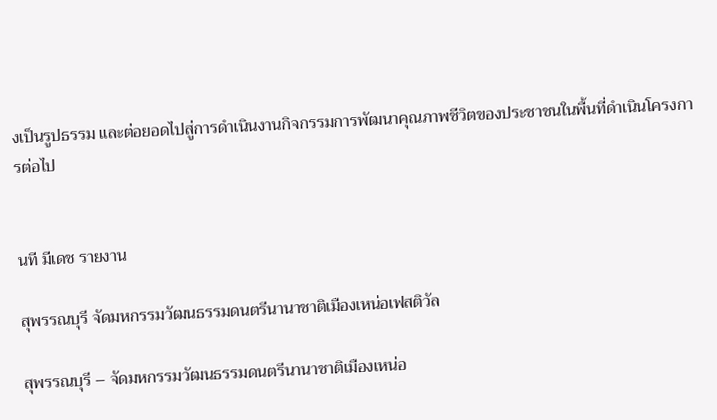งเป็นรูปธรรม และต่อยอดไปสู่การดำเนินงานกิจกรรมการพัฒนาคุณภาพชีวิตของประชาชนในพื้นที่ดำเนินโครงการต่อไป


นที มีเดช รายงาน

สุพรรณบุรี จัดมหกรรมวัฒนธรรมดนตรีนานาชาติเมืองเหน่อเฟสติวัล

สุพรรณบุรี – จัดมหกรรมวัฒนธรรมดนตรีนานาชาติเมืองเหน่อ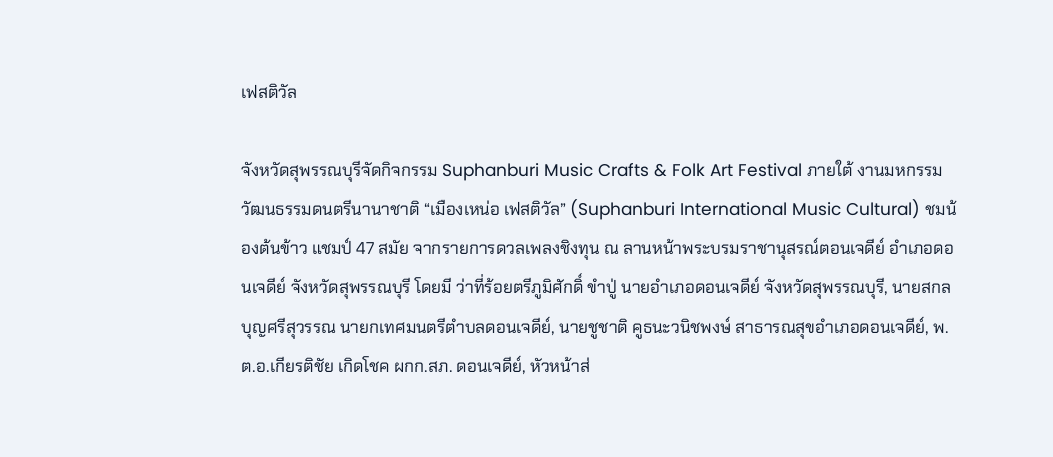เฟสติวัล

จังหวัดสุพรรณบุรีจัดกิจกรรม Suphanburi Music Crafts & Folk Art Festival ภายใต้ งานมหกรรมวัฒนธรรมดนตรีนานาชาติ “เมืองเหน่อ เฟสติวัล” (Suphanburi International Music Cultural) ชมน้องต้นข้าว แชมป์ 47 สมัย จากรายการดวลเพลงชิงทุน ณ ลานหน้าพระบรมราชานุสรณ์ตอนเจดีย์ อำเภอดอนเจดีย์ จังหวัดสุพรรณบุรี โดยมี ว่าที่ร้อยตรีภูมิศักดิ์ ขำปู่ นายอำเภอดอนเจดีย์ จังหวัดสุพรรณบุรี, นายสกล บุญศรีสุวรรณ นายกเทศมนตรีตำบลดอนเจดีย์, นายชูชาติ คูธนะวนิชพงษ์ สาธารณสุขอำเภอดอนเจดีย์, พ.ต.อ.เกียรติชัย เกิดโชค ผกก.สภ. ดอนเจดีย์, หัวหน้าส่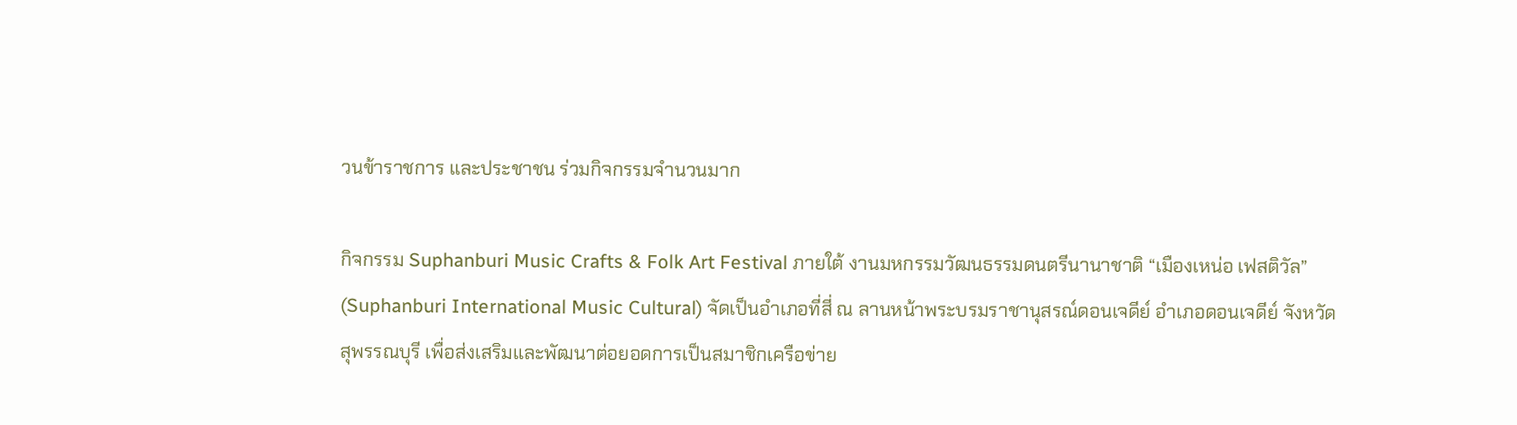วนข้าราชการ และประชาชน ร่วมกิจกรรมจำนวนมาก

กิจกรรม Suphanburi Music Crafts & Folk Art Festival ภายใต้ งานมหกรรมวัฒนธรรมดนตรีนานาชาติ “เมืองเหน่อ เฟสติวัล” (Suphanburi International Music Cultural) จัดเป็นอำเภอที่สี่ ณ ลานหน้าพระบรมราชานุสรณ์ดอนเจดีย์ อำเภอดอนเจดีย์ จังหวัดสุพรรณบุรี เพื่อส่งเสริมและพัฒนาต่อยอดการเป็นสมาชิกเครือข่าย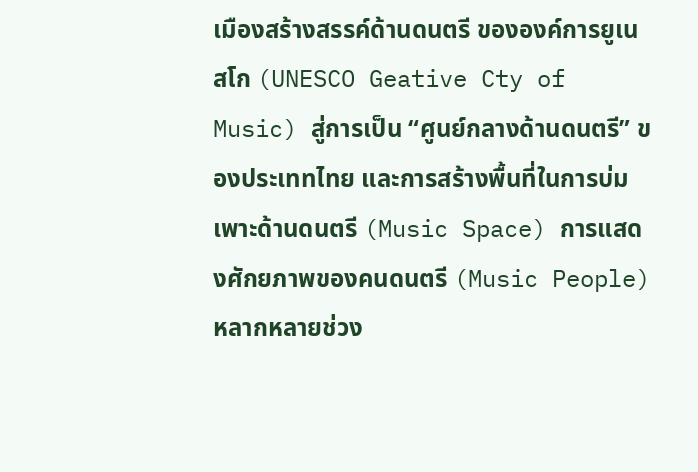เมืองสร้างสรรค์ด้านดนตรี ขององค์การยูเนสโก (UNESCO Geative Cty of Music) สู่การเป็น “ศูนย์กลางด้านดนตรี” ของประเททไทย และการสร้างพื้นที่ในการบ่มเพาะด้านดนตรี (Music Space) การแสดงศักยภาพของคนดนตรี (Music People) หลากหลายช่วง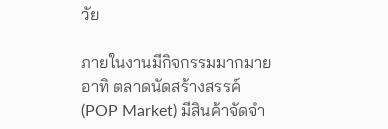วัย

ภายในงานมีกิจกรรมมากมาย อาทิ ตลาดนัดสร้างสรรค์ (POP Market) มีสินค้าจัดจำ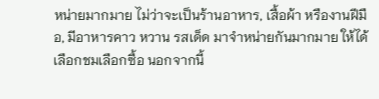หน่ายมากมาย ไม่ว่าจะเป็นร้านอาหาร, เสื้อผ้า หรืองานฝีมือ, มีอาหารคาว หวาน รสเด็ด มาจำหน่ายกันมากมาย ให้ได้เลือกชมเลือกซื้อ นอกจากนี้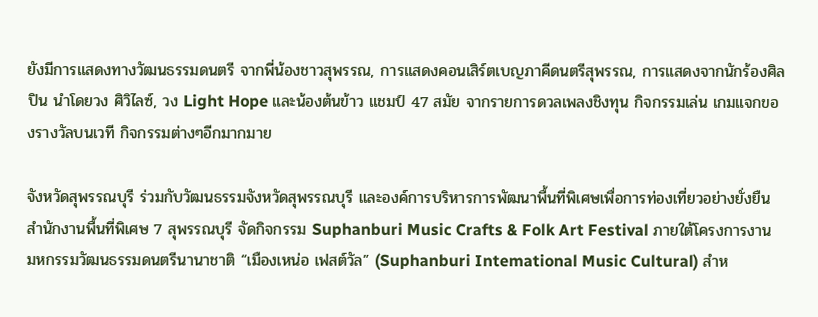ยังมีการแสดงทางวัฒนธรรมดนตรี จากพี่น้องชาวสุพรรณ, การแสดงคอนเสิร์ตเบญภาคีดนตรีสุพรรณ, การแสดงจากนักร้องศิลปิน นำโดยวง ศิวิไลซ์, วง Light Hope และน้องต้นข้าว แชมป์ 47 สมัย จากรายการดวลเพลงชิงทุน กิจกรรมเล่น เกมแจกของรางวัลบนเวที กิจกรรมต่างๆอีกมากมาย

จังหวัดสุพรรณบุรี ร่วมกับวัฒนธรรมจังหวัดสุพรรณบุรี และองค์การบริหารการพัฒนาพื้นที่พิเศษเพื่อการท่องเที่ยวอย่างยั่งยืน สำนักงานพื้นที่พิเศษ 7 สุพรรณบุรี จัดกิจกรรม Suphanburi Music Crafts & Folk Art Festival ภายใต้โครงการงานมหกรรมวัฒนธรรมดนตรีนานาชาติ “เมืองเหน่อ เฟสต์วัล” (Suphanburi Intemational Music Cultural) สำห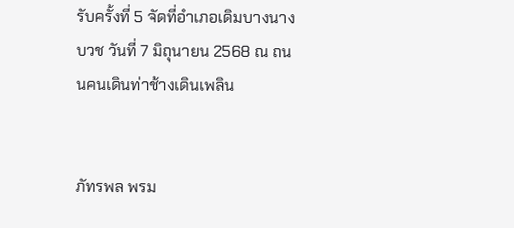รับครั้งที่ 5 จัดที่อำเภอเดิมบางนางบวช วันที่ 7 มิถุนายน 2568 ณ ถนนคนเดินท่าช้างเดินเพลิน


ภัทรพล พรม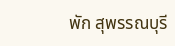พัก สุพรรณบุรี